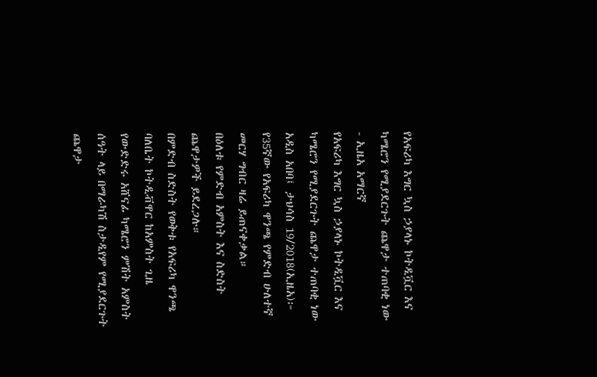የአፍሪካ እግር ኳስ ኃያላኑ ኮትዲቯር እና ካሜሮን የሚያደርጉት ጨዋታ ተጠባቂ ነው - ኢዜአ አማርኛ
የአፍሪካ እግር ኳስ ኃያላኑ ኮትዲቯር እና ካሜሮን የሚያደርጉት ጨዋታ ተጠባቂ ነው
አዲስ አበባ፤ ታህሳስ 19/2018(ኢዜአ)፦ የ35ኛው የአፍሪካ ዋንጫ የምድብ ሁለተኛ መርሃ ግብር ዛሬ ይጠናቀቃል።
በዕለቱ የምድብ አምስት እና ስድስት ጨዋታዎች ይደረጋሉ።
በምድብ ስድስት የወቅቱ የአፍሪካ ዋንጫ ባለቤት ኮትዲቭዋር ከአምስት ጊዜ የውድድሩ አሸናፊ ካሜሮን ምሽት አምስት ሰዓት ላይ በማራካሽ ስታዲየም የሚያደርጉት ጨዋታ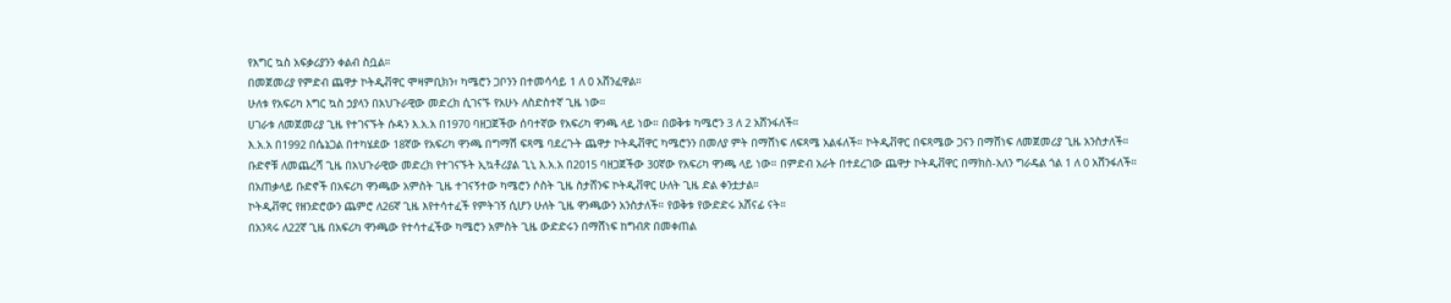የእግር ኳስ አፍቃሪያንን ቀልብ ስቧል።
በመጀመሪያ የምድብ ጨዋታ ኮትዲቭዋር ሞዛምቢክን፣ ካሜሮን ጋቦንን በተመሳሳይ 1 ለ 0 አሸንፈዋል።
ሁለቱ የአፍሪካ እግር ኳስ ኃያላን በአህጉራዊው መድረክ ሲገናኙ የአሁኑ ለስድስተኛ ጊዜ ነው።
ሀገራቱ ለመጀመሪያ ጊዜ የተገናኙት ሱዳን እ.አ.አ በ1970 ባዘጋጀችው ሰባተኛው የአፍሪካ ዋንጫ ላይ ነው። በወቅቱ ካሜሮን 3 ለ 2 አሸንፋለች።
እ.አ.አ በ1992 በሴኔጋል በተካሄደው 18ኛው የአፍሪካ ዋንጫ በግማሽ ፍጻሜ ባደረጉት ጨዋታ ኮትዲቭዋር ካሜሮንን በመለያ ምት በማሸነፍ ለፍጻሜ አልፋለች። ኮትዲቭዋር በፍጻሜው ጋናን በማሸነፍ ለመጀመሪያ ጊዜ አንስታለች።
ቡድኖቹ ለመጨረሻ ጊዜ በአህጉራዊው መድረክ የተገናኙት ኢኳቶሪያል ጊኒ እ.አ.አ በ2015 ባዘጋጀችው 30ኛው የአፍሪካ ዋንጫ ላይ ነው። በምድብ አራት በተደረገው ጨዋታ ኮትዲቭዋር በማክስ-አለን ግራዴል ጎል 1 ለ 0 አሸንፋለች።
በአጠቃላይ ቡድኖች በአፍሪካ ዋንጫው አምስት ጊዜ ተገናኝተው ካሜሮን ሶስት ጊዜ ስታሸንፍ ኮትዲቭዋር ሁለት ጊዜ ድል ቀንቷታል።
ኮትዲቭዋር የዘንድሮውን ጨምሮ ለ26ኛ ጊዜ እየተሳተፈች የምትገኝ ሲሆን ሁለት ጊዜ ዋንጫውን አንስታለች። የወቅቱ የውድድሩ አሸናፊ ናት።
በአንጻሩ ለ22ኛ ጊዜ በአፍሪካ ዋንጫው የተሳተፈችው ካሜሮን አምስት ጊዜ ውድድሩን በማሸነፍ ከግብጽ በመቀጠል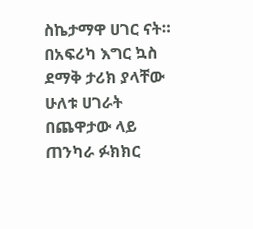ስኬታማዋ ሀገር ናት።
በአፍሪካ እግር ኳስ ደማቅ ታሪክ ያላቸው ሁለቱ ሀገራት በጨዋታው ላይ ጠንካራ ፉክክር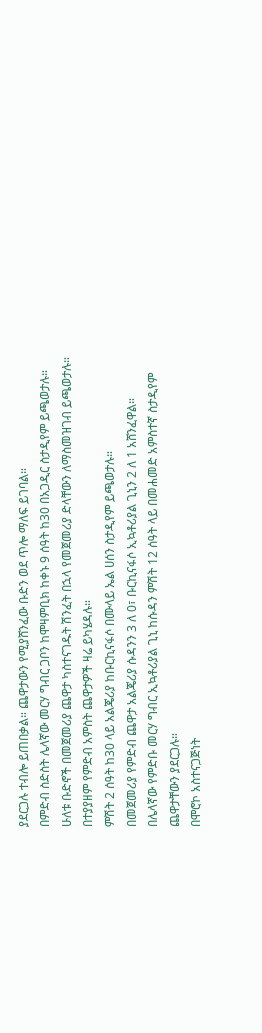ያደርጋሉ ተብሎ ይጠበቃል። ጨዋታውን የሚያሸንፈው ቡድን ወደ ጥሎ ማለፍ ይገባል።
በምድብ ስድስት ሌላኛው መርሃ ግብር ጋቦን ከሞዛምቢክ ከቀኑ 9 ሰዓት ከ30 በአጋዲር ስታዲየም ይጫወታሉ።
ሁለቱ ቡድኖች በመጀመሪያ ጨዋታ ካስተናገዱት ሽንፈት በኋላ የመጀመሪያ ድላቸውን ለማስመዝገብ ይጫወታሉ።
በተያያዘም የምድብ አምስት ጨዋታዎች ዛሬ ይካሄዳሉ።
ምሽት 2 ሰዓት ከ30 ላይ አልጄሪያ ከቡርኪናፋሶ በሙላይ ኤል ሀሰን ስታዲየም ይጫወታሉ።
በመጀመሪያ የምድብ ጨዋታ አልጄሪያ ሱዳንን 3 ለ 0፣ ቡርኪናፋሶ ኢኳቶሪያል ጊኒን 2 ለ 1 አሸንፈዋል።
በሌላኛው የምድቡ መርሃ ግብር ኢኳቶሪያል ጊኒ ከሱዳን ምሽት 12 ሰዓት ላይ በመሐመድ አምስተኛ ስታዲየም ጨዋታቸውን ያደርጋሉ።
በሞሮኮ አስተናጋጅነት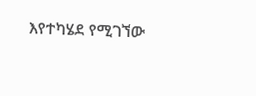እየተካሄደ የሚገኘው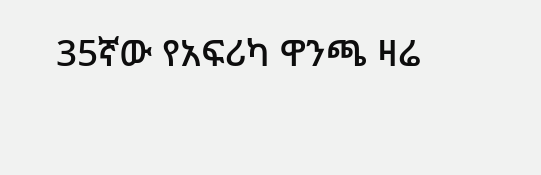35ኛው የአፍሪካ ዋንጫ ዛሬ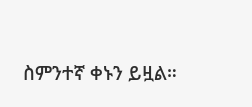ስምንተኛ ቀኑን ይዟል።